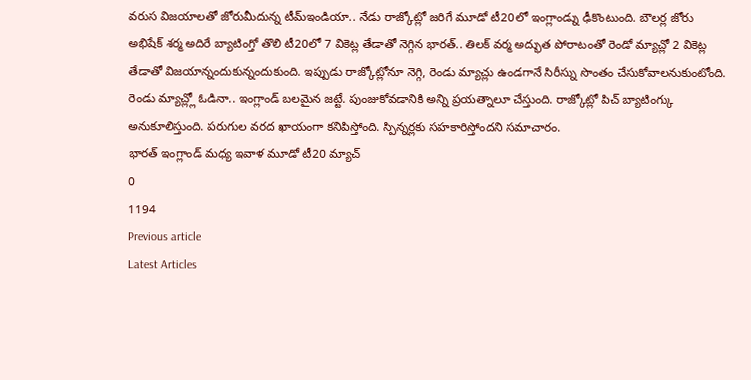వరుస విజయాలతో జోరుమీదున్న టీమ్ఇండియా.. నేడు రాజ్కోట్లో జరిగే మూడో టీ20లో ఇంగ్లాండ్ను ఢీకొంటుంది. బౌలర్ల జోరు అభిషేక్ శర్మ అదిరే బ్యాటింగ్తో తొలి టీ20లో 7 వికెట్ల తేడాతో నెగ్గిన భారత్.. తిలక్ వర్మ అద్భుత పోరాటంతో రెండో మ్యాచ్లో 2 వికెట్ల తేడాతో విజయాన్నందుకున్నందుకుంది. ఇప్పుడు రాజ్కోట్లోనూ నెగ్గి, రెండు మ్యాచ్లు ఉండగానే సిరీస్ను సొంతం చేసుకోవాలనుకుంటోంది. రెండు మ్యాచ్ల్లో ఓడినా.. ఇంగ్లాండ్ బలమైన జట్టే. పుంజుకోవడానికి అన్ని ప్రయత్నాలూ చేస్తుంది. రాజ్కోట్లో పిచ్ బ్యాటింగ్కు అనుకూలిస్తుంది. పరుగుల వరద ఖాయంగా కనిపిస్తోంది. స్పిన్నర్లకు సహకారిస్తోందని సమాచారం.
భారత్ ఇంగ్లాండ్ మధ్య ఇవాళ మూడో టీ20 మ్యాచ్
0
1194
Previous article
Latest Articles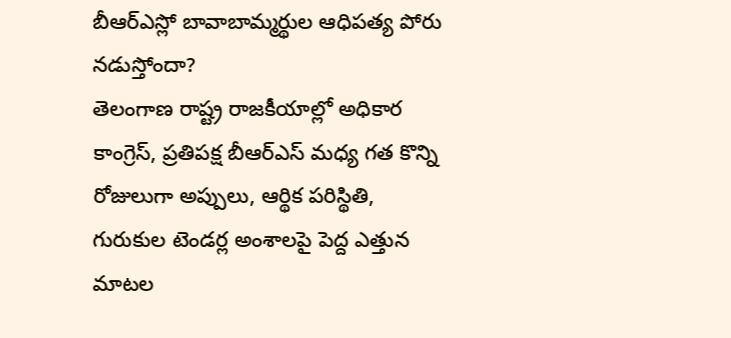బీఆర్ఎస్లో బావాబామ్మర్థుల ఆధిపత్య పోరు నడుస్తోందా?
తెలంగాణ రాష్ట్ర రాజకీయాల్లో అధికార కాంగ్రెస్, ప్రతిపక్ష బీఆర్ఎస్ మధ్య గత కొన్ని రోజులుగా అప్పులు, ఆర్థిక పరిస్థితి, గురుకుల టెండర్ల అంశాలపై పెద్ద ఎత్తున మాటల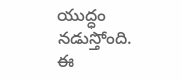యుద్ధం నడుస్తోంది. ఈ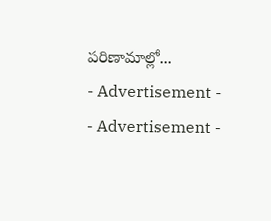పరిణామాల్లో...
- Advertisement -
- Advertisement -